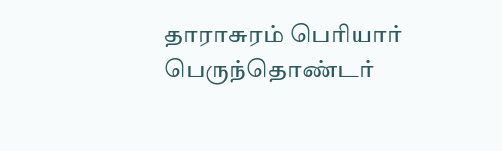தாராசுரம் பெரியார் பெருந்தொண்டர்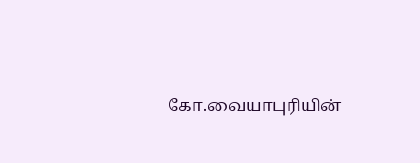கோ.வையாபுரியின்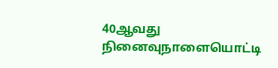40ஆவது நினைவுநாளையொட்டி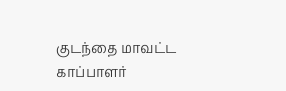குடந்தை மாவட்ட காப்பாளர்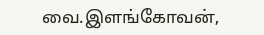வை.இளங்கோவன்,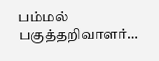பம்மல் பகுத்தறிவாளர்…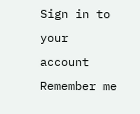Sign in to your account
Remember me